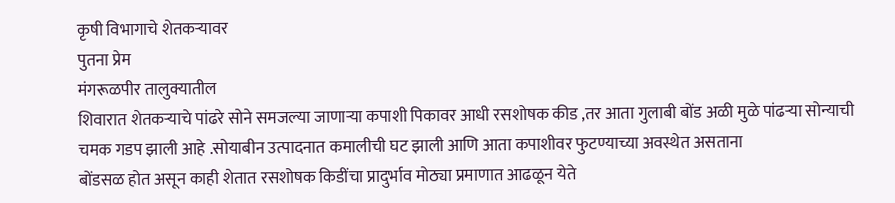कृषी विभागाचे शेतकऱ्यावर
पुतना प्रेम
मंगरूळपीर तालुक्यातील
शिवारात शेतकऱ्याचे पांढरे सोने समजल्या जाणाऱ्या कपाशी पिकावर आधी रसशोषक कीड ,तर आता गुलाबी बोंड अळी मुळे पांढऱ्या सोन्याची चमक गडप झाली आहे .सोयाबीन उत्पादनात कमालीची घट झाली आणि आता कपाशीवर फुटण्याच्या अवस्थेत असताना
बोंडसळ होत असून काही शेतात रसशोषक किडींचा प्रादुर्भाव मोठ्या प्रमाणात आढळून येते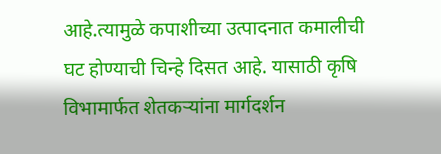आहे.त्यामुळे कपाशीच्या उत्पादनात कमालीची घट होण्याची चिन्हे दिसत आहे. यासाठी कृषि विभामार्फत शेतकऱ्यांना मार्गदर्शन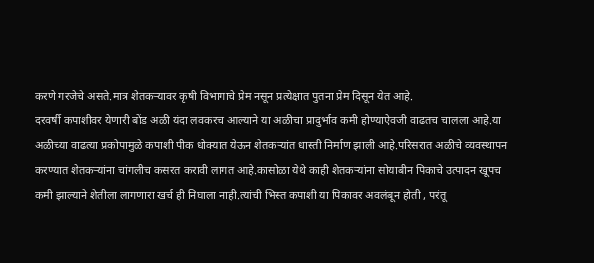करणे गरजेचे असते.मात्र शेतकऱ्यावर कृषी विभागाचे प्रेम नसून प्रत्येक्षात पुतना प्रेम दिसून येत आहे.
दरवर्षी कपाशीवर येणारी बोंड अळी यंदा लवकरच आल्याने या अळीचा प्रादुर्भाव कमी होण्याऐवजी वाढतच चालला आहे.या अळीच्या वाढत्या प्रकोपामुळे कपाशी पीक धोक्यात येऊन शेतकऱ्यांत धास्ती निर्माण झाली आहे.परिसरात अळीचे व्यवस्थापन करण्यात शेतकऱ्यांना चांगलीच कसरत करावी लागत आहे.कासोळा येथे काही शेतकऱ्यांना सोयाबीन पिकाचे उत्पादन खूपच कमी झाल्याने शेतीला लागणारा खर्च ही निघाला नाही.त्यांची भिस्त कपाशी या पिकावर अवलंबून होती , परंतू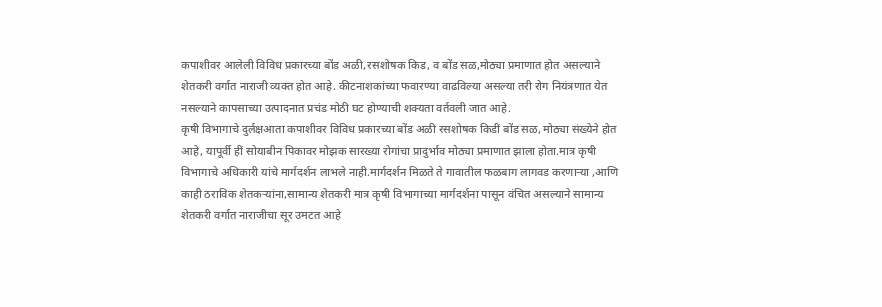कपाशीवर आलेली विविध प्रकारच्या बोंड अळी,रसशोषक किड, व बोंड सळ,मोठ्या प्रमाणात होत असल्याने शेतकरी वर्गात नाराजी व्यक्त होत आहे. कीटनाशकांच्या फवारण्या वाढविल्या असल्या तरी रोग नियंत्रणात येत नसल्याने कापसाच्या उत्पादनात प्रचंड मोठी घट होण्याची शक्यता वर्तवली जात आहे.
कृषी विभागाचे दुर्लक्षआता कपाशीवर विविध प्रकारच्या बोंड अळी रसशोषक किडीं बोंड सळ, मोठ्या संख्येने होत आहे, यापूर्वी हीं सोयाबीन पिकावर मोझक सारख्या रोगांचा प्रादुर्भाव मोठ्या प्रमाणात झाला होता.मात्र कृषी विभागाचे अधिकारी यांचे मार्गदर्शन लाभले नाही.मार्गदर्शन मिळते ते गावातील फळबाग लागवड करणाऱ्या ,आणि काही ठराविक शेतकऱ्यांना,सामान्य शेतकरी मात्र कृषी विभागाच्या मार्गदर्शना पासून वंचित असल्याने सामान्य शेतकरी वर्गात नाराजीचा सूर उमटत आहे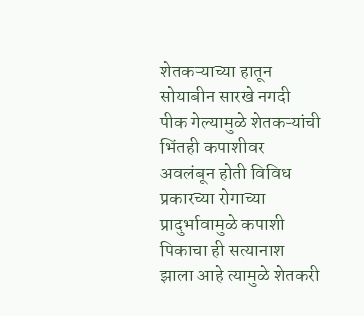शेतकऱ्याच्या हातून सोयाबीन सारखे नगदी पीक गेल्यामुळे शेतकऱ्यांची भिंतही कपाशीवर अवलंबून होती विविध प्रकारच्या रोगाच्या प्रादुर्भावामुळे कपाशी पिकाचा ही सत्यानाश झाला आहे त्यामुळे शेतकरी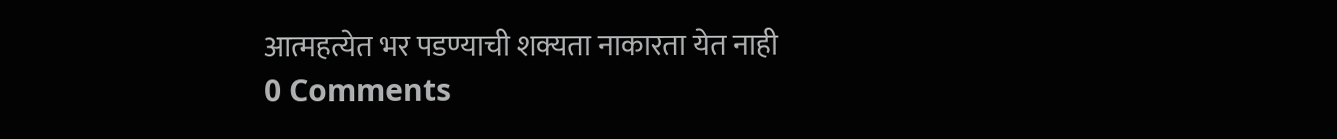आत्महत्येत भर पडण्याची शक्यता नाकारता येत नाही
0 Comments